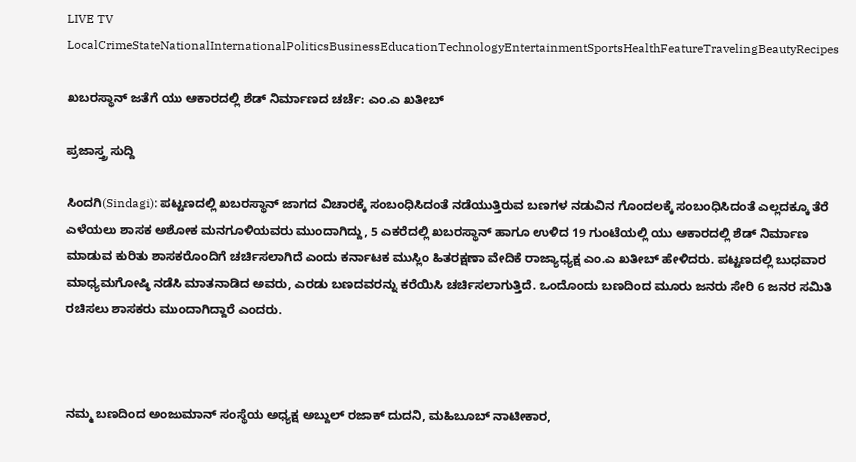LIVE TV LocalCrimeStateNationalInternationalPoliticsBusinessEducationTechnologyEntertainmentSportsHealthFeatureTravelingBeautyRecipes

ಖಬರಸ್ಥಾನ್ ಜತೆಗೆ ಯು ಆಕಾರದಲ್ಲಿ ಶೆಡ್ ನಿರ್ಮಾಣದ ಚರ್ಚೆ: ಎಂ.ಎ ಖತೀಬ್

ಪ್ರಜಾಸ್ತ್ರ ಸುದ್ದಿ

ಸಿಂದಗಿ(Sindagi): ಪಟ್ಟಣದಲ್ಲಿ ಖಬರಸ್ಥಾನ್ ಜಾಗದ ವಿಚಾರಕ್ಕೆ ಸಂಬಂಧಿಸಿದಂತೆ ನಡೆಯುತ್ತಿರುವ ಬಣಗಳ ನಡುವಿನ ಗೊಂದಲಕ್ಕೆ ಸಂಬಂಧಿಸಿದಂತೆ ಎಲ್ಲದಕ್ಕೂ ತೆರೆ ಎಳೆಯಲು ಶಾಸಕ ಅಶೋಕ ಮನಗೂಳಿಯವರು ಮುಂದಾಗಿದ್ದು, 5 ಎಕರೆದಲ್ಲಿ ಖಬರಸ್ಥಾನ್ ಹಾಗೂ ಉಳಿದ 19 ಗುಂಟೆಯಲ್ಲಿ ಯು ಆಕಾರದಲ್ಲಿ ಶೆಡ್ ನಿರ್ಮಾಣ ಮಾಡುವ ಕುರಿತು ಶಾಸಕರೊಂದಿಗೆ ಚರ್ಚಿಸಲಾಗಿದೆ ಎಂದು ಕರ್ನಾಟಕ ಮುಸ್ಲಿಂ ಹಿತರಕ್ಷಣಾ ವೇದಿಕೆ ರಾಜ್ಯಾಧ್ಯಕ್ಷ ಎಂ.ಎ ಖತೀಬ್ ಹೇಳಿದರು. ಪಟ್ಟಣದಲ್ಲಿ ಬುಧವಾರ ಮಾಧ್ಯಮಗೋಷ್ಠಿ ನಡೆಸಿ ಮಾತನಾಡಿದ ಅವರು, ಎರಡು ಬಣದವರನ್ನು ಕರೆಯಿಸಿ ಚರ್ಚಿಸಲಾಗುತ್ತಿದೆ. ಒಂದೊಂದು ಬಣದಿಂದ ಮೂರು ಜನರು ಸೇರಿ 6 ಜನರ ಸಮಿತಿ ರಚಿಸಲು ಶಾಸಕರು ಮುಂದಾಗಿದ್ದಾರೆ ಎಂದರು.



ನಮ್ಮ ಬಣದಿಂದ ಅಂಜುಮಾನ್ ಸಂಸ್ಥೆಯ ಅಧ್ಯಕ್ಷ ಅಬ್ದುಲ್ ರಜಾಕ್ ದುದನಿ, ಮಹಿಬೂಬ್ ನಾಟೀಕಾರ,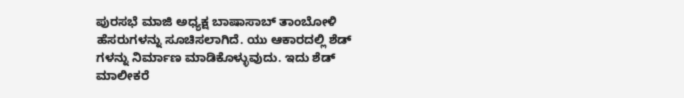ಪುರಸಭೆ ಮಾಜಿ ಅಧ್ಯಕ್ಷ ಬಾಷಾಸಾಬ್ ತಾಂಬೋಳಿ ಹೆಸರುಗಳನ್ನು ಸೂಚಿಸಲಾಗಿದೆ. ಯು ಆಕಾರದಲ್ಲಿ ಶೆಡ್ ಗಳನ್ನು ನಿರ್ಮಾಣ ಮಾಡಿಕೊಳ್ಳುವುದು. ಇದು ಶೆಡ್ ಮಾಲೀಕರೆ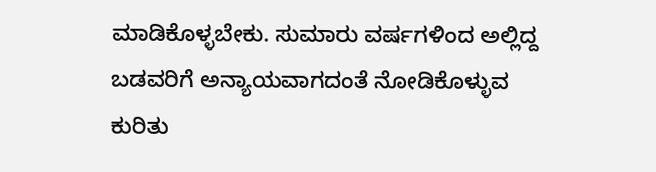ಮಾಡಿಕೊಳ್ಳಬೇಕು. ಸುಮಾರು ವರ್ಷಗಳಿಂದ ಅಲ್ಲಿದ್ದ ಬಡವರಿಗೆ ಅನ್ಯಾಯವಾಗದಂತೆ ನೋಡಿಕೊಳ್ಳುವ ಕುರಿತು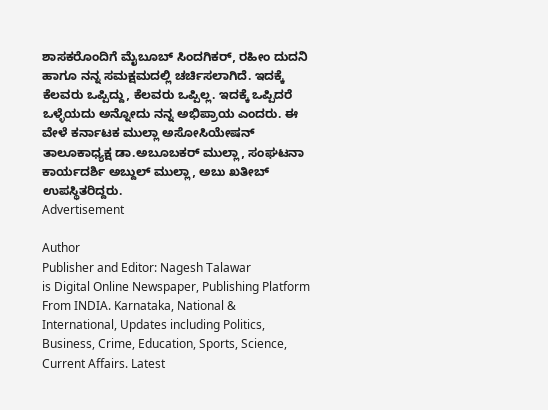ಶಾಸಕರೊಂದಿಗೆ ಮೈಬೂಬ್ ಸಿಂದಗಿಕರ್, ರಹೀಂ ದುದನಿ ಹಾಗೂ ನನ್ನ ಸಮಕ್ಷಮದಲ್ಲಿ ಚರ್ಚಿಸಲಾಗಿದೆ. ಇದಕ್ಕೆ ಕೆಲವರು ಒಪ್ಪಿದ್ದು, ಕೆಲವರು ಒಪ್ಪಿಲ್ಲ. ಇದಕ್ಕೆ ಒಪ್ಪಿದರೆ ಒಳ್ಳೆಯದು ಅನ್ನೋದು ನನ್ನ ಅಭಿಪ್ರಾಯ ಎಂದರು. ಈ ವೇಳೆ ಕರ್ನಾಟಕ ಮುಲ್ಲಾ ಅಸೋಸಿಯೇಷನ್ ತಾಲೂಕಾಧ್ಯಕ್ಷ ಡಾ.ಅಬೂಬಕರ್ ಮುಲ್ಲಾ, ಸಂಘಟನಾ ಕಾರ್ಯದರ್ಶಿ ಅಬ್ದುಲ್ ಮುಲ್ಲಾ, ಅಬು ಖತೀಬ್ ಉಪಸ್ಥಿತರಿದ್ದರು.
Advertisement

Author
Publisher and Editor: Nagesh Talawar
is Digital Online Newspaper, Publishing Platform From INDIA. Karnataka, National & International, Updates including Politics, Business, Crime, Education, Sports, Science, Current Affairs. Latest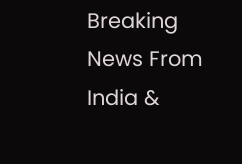Breaking News From India &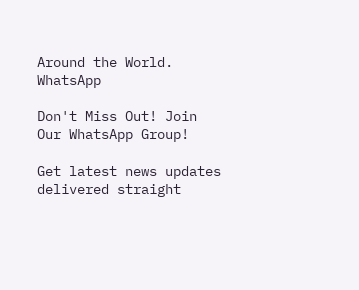Around the World.
WhatsApp

Don't Miss Out! Join Our WhatsApp Group!

Get latest news updates delivered straight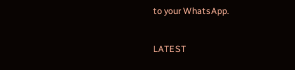to your WhatsApp.

LATEST